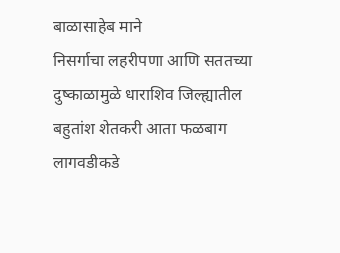बाळासाहेब माने
निसर्गाचा लहरीपणा आणि सततच्या दुष्काळामुळे धाराशिव जिल्ह्यातील बहुतांश शेतकरी आता फळबाग लागवडीकडे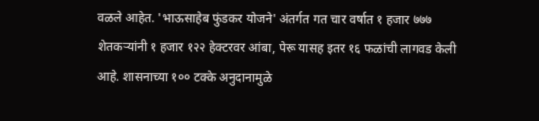वळले आहेत. 'भाऊसाहेब फुंडकर योजने' अंतर्गत गत चार वर्षात १ हजार ७७७ शेतकऱ्यांनी १ हजार १२२ हेक्टरवर आंबा, पेरू यासह इतर १६ फळांची लागवड केली आहे. शासनाच्या १०० टक्के अनुदानामुळे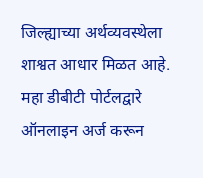जिल्ह्याच्या अर्थव्यवस्थेला शाश्वत आधार मिळत आहे.
महा डीबीटी पोर्टलद्वारे ऑनलाइन अर्ज करून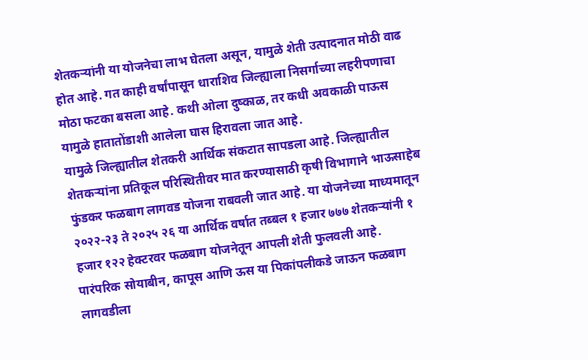शेतकऱ्यांनी या योजनेचा लाभ घेतला असून, यामुळे शेती उत्पादनात मोठी वाढ होत आहे. गत काही वर्षांपासून धाराशिव जिल्ह्याला निसर्गाच्या लहरीपणाचा मोठा फटका बसला आहे. कथी ओला दुष्काळ, तर कधी अवकाळी पाऊस यामुळे हातातोंडाशी आलेला घास हिरावला जात आहे.
यामुळे जिल्ह्यातील शेतकरी आर्थिक संकटात सापडला आहे. जिल्ह्यातील शेतकऱ्यांना प्रतिकूल परिस्थितीवर मात करण्यासाठी कृषी विभागाने भाऊसाहेब फुंडकर फळबाग लागवड योजना राबवली जात आहे. या योजनेच्या माध्यमातून २०२२-२३ ते २०२५ २६ या आर्थिक वर्षात तब्बल १ हजार ७७७ शेतकऱ्यांनी १ हजार १२२ हेक्टरवर फळबाग योजनेतून आपली शेती फुलवली आहे.
पारंपरिक सोयाबीन, कापूस आणि ऊस या पिकांपलीकडे जाऊन फळबाग लागवडीला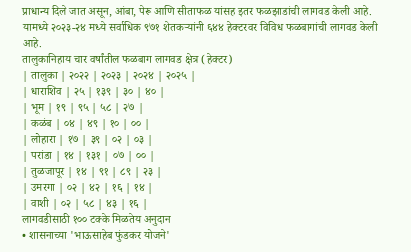प्राधान्य दिले जात असून, आंबा, पेरू आणि सीताफळ यांसह इतर फळझाडांची लागवड केली आहे. यामध्ये २०२३-२४ मध्ये सर्वाधिक ९७१ शेतकऱ्यांनी ६४४ हेक्टरवर विविध फळबागांची लागवड केली आहे.
तालुकानिहाय चार वर्षांतील फळबाग लागवड क्षेत्र (हेक्टर)
| तालुका | २०२२ | २०२३ | २०२४ | २०२५ |
| धाराशिव | २५ | १३९ | ३० | ४० |
| भूम | १९ | ९५ | ५८ | २७ |
| कळंब | ०४ | ४९ | १० | ०० |
| लोहारा | १७ | ३९ | ०२ | ०३ |
| परांडा | १४ | १३१ | ०७ | ०० |
| तुळजापूर | १४ | ९१ | ८९ | २३ |
| उमरगा | ०२ | ४२ | १६ | १४ |
| वाशी | ०२ | ५८ | ४३ | १६ |
लागवडीसाठी १०० टक्के मिळतेय अनुदान
• शासनाच्या 'भाऊसाहेब फुंडकर योजने'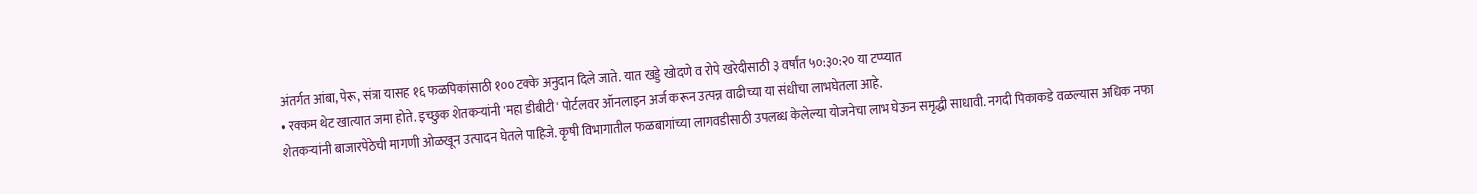अंतर्गत आंबा, पेरू, संत्रा यासह १६ फळपिकांसाठी १०० टक्के अनुदान दिले जाते. यात खड्डे खोदणे व रोपे खरेदीसाठी ३ वर्षांत ५०:३०:२० या टप्प्यात
• रक्कम थेट खात्यात जमा होते. इच्छुक शेतकऱ्यांनी 'महा डीबीटी' पोर्टलवर ऑनलाइन अर्ज करून उत्पन्न वाढीच्या या संधीचा लाभघेतला आहे.
शेतकऱ्यांनी बाजारपेठेची मागणी ओळखून उत्पादन घेतले पाहिजे. कृषी विभागातील फळबागांच्या लागवडीसाठी उपलब्ध केलेल्या योजनेचा लाभ घेऊन समृद्धी साधावी. नगदी पिकाकडे वळल्यास अधिक नफा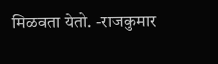मिळवता येतो. -राजकुमार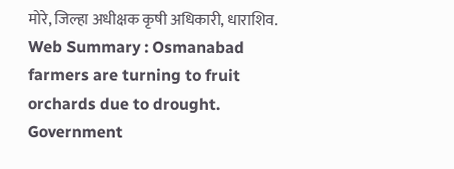मोरे, जिल्हा अधीक्षक कृषी अधिकारी, धाराशिव.
Web Summary : Osmanabad farmers are turning to fruit orchards due to drought. Government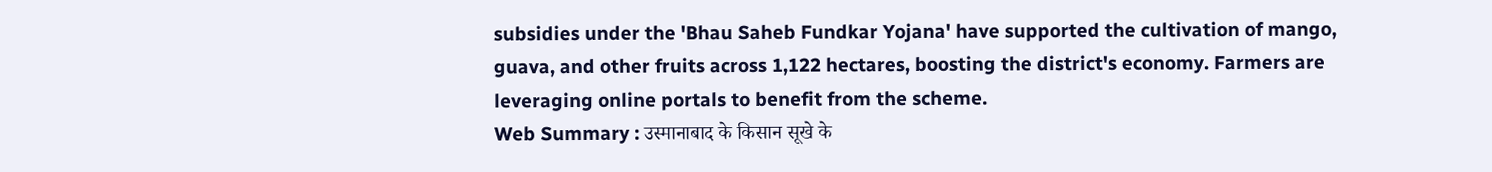subsidies under the 'Bhau Saheb Fundkar Yojana' have supported the cultivation of mango, guava, and other fruits across 1,122 hectares, boosting the district's economy. Farmers are leveraging online portals to benefit from the scheme.
Web Summary : उस्मानाबाद के किसान सूखे के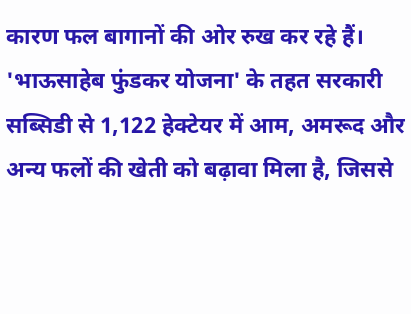कारण फल बागानों की ओर रुख कर रहे हैं। 'भाऊसाहेब फुंडकर योजना' के तहत सरकारी सब्सिडी से 1,122 हेक्टेयर में आम, अमरूद और अन्य फलों की खेती को बढ़ावा मिला है, जिससे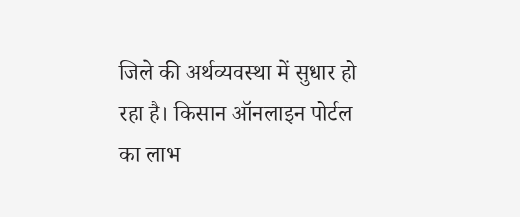जिले की अर्थव्यवस्था में सुधार हो रहा है। किसान ऑनलाइन पोर्टल का लाभ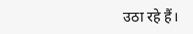उठा रहे हैं।